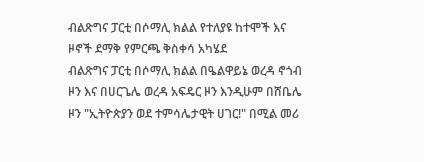ብልጽግና ፓርቲ በሶማሊ ክልል የተለያዩ ከተሞች እና ዞኖች ደማቅ የምርጫ ቅስቀሳ አካሄደ
ብልጽግና ፓርቲ በሶማሊ ክልል በዔልዋይኔ ወረዳ ኖጎብ ዞን እና በሀርጌሌ ወረዳ አፍዴር ዞን እንዲሁም በሸቤሌ ዞን "ኢትዮጵያን ወደ ተምሳሌታዊት ሀገር!" በሚል መሪ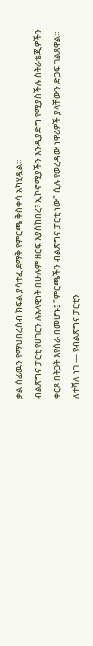ቃል ሰፊዉን የማህበረሰብ ክፍል ያሳተፈ ደማቅ የምርጫ ቅስቀሳ አካሂዷል፡፡
ብልጽግና ፓርቲ የሀገርን ሉአላዊነት በሁሉም ዘርፍ እያስከበረ፣ ኢኮኖሚያችን እንዲያድግ የሚያስችሉ ስትራቴጂዎችን ቀርጾ በትጋት እየሰራ በመሆኑ፤ "ምርጫችን ብልጽግና ፓርቲ ነው" ሲሉ የወረዳው ነዋሪዎች ያላቸውን ድጋፍ ገልጸዋል።
ለተሻለ ነገ — የብልጽግና ፓርቲን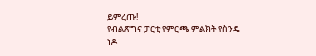ይምረጡ!
የብልጽግና ፓርቲ የምርጫ ምልክት የስንዴ ነዶ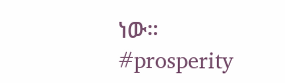ነው።
#prosperity